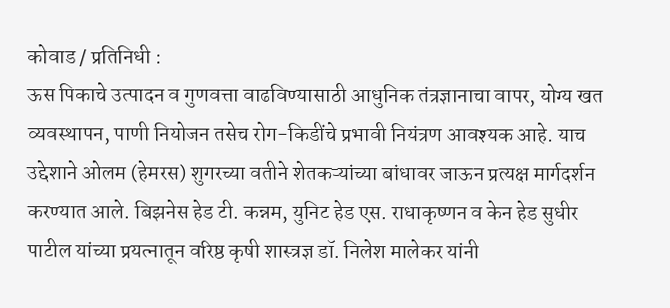कोवाड / प्रतिनिधी :
ऊस पिकाचे उत्पादन व गुणवत्ता वाढविण्यासाठी आधुनिक तंत्रज्ञानाचा वापर, योग्य खत व्यवस्थापन, पाणी नियोजन तसेच रोग-किडींचे प्रभावी नियंत्रण आवश्यक आहे. याच उद्देशाने ओलम (हेमरस) शुगरच्या वतीने शेतकऱ्यांच्या बांधावर जाऊन प्रत्यक्ष मार्गदर्शन करण्यात आले. बिझनेस हेड टी. कन्नम, युनिट हेड एस. राधाकृष्णन व केन हेड सुधीर पाटील यांच्या प्रयत्नातून वरिष्ठ कृषी शास्त्रज्ञ डॉ. निलेश मालेकर यांनी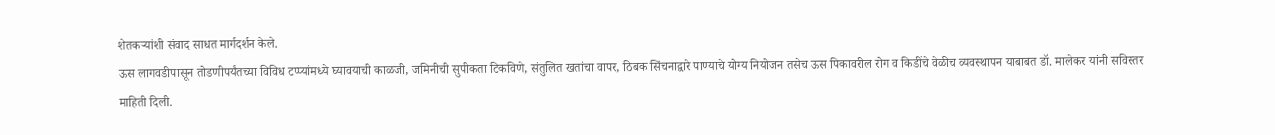शेतकऱ्यांशी संवाद साधत मार्गदर्शन केले.
ऊस लागवडीपासून तोडणीपर्यंतच्या विविध टप्प्यांमध्ये घ्यावयाची काळजी, जमिनीची सुपीकता टिकविणे, संतुलित खतांचा वापर, ठिबक सिंचनाद्वारे पाण्याचे योग्य नियोजन तसेच ऊस पिकावरील रोग व किडींचे वेळीच व्यवस्थापन याबाबत डॉ. मालेकर यांनी सविस्तर माहिती दिली.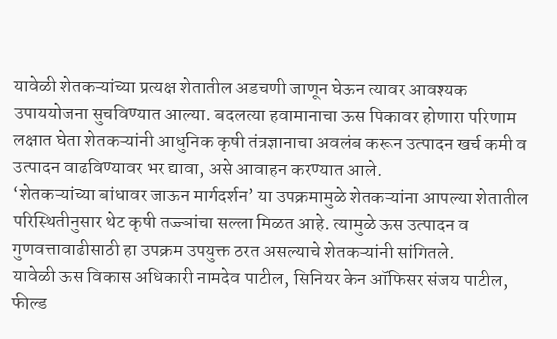यावेळी शेतकऱ्यांच्या प्रत्यक्ष शेतातील अडचणी जाणून घेऊन त्यावर आवश्यक उपाययोजना सुचविण्यात आल्या. बदलत्या हवामानाचा ऊस पिकावर होणारा परिणाम लक्षात घेता शेतकऱ्यांनी आधुनिक कृषी तंत्रज्ञानाचा अवलंब करून उत्पादन खर्च कमी व उत्पादन वाढविण्यावर भर द्यावा, असे आवाहन करण्यात आले.
‘शेतकऱ्यांच्या बांधावर जाऊन मार्गदर्शन’ या उपक्रमामुळे शेतकऱ्यांना आपल्या शेतातील परिस्थितीनुसार थेट कृषी तज्ज्ञांचा सल्ला मिळत आहे. त्यामुळे ऊस उत्पादन व गुणवत्तावाढीसाठी हा उपक्रम उपयुक्त ठरत असल्याचे शेतकऱ्यांनी सांगितले.
यावेळी ऊस विकास अधिकारी नामदेव पाटील, सिनियर केन ऑफिसर संजय पाटील, फील्ड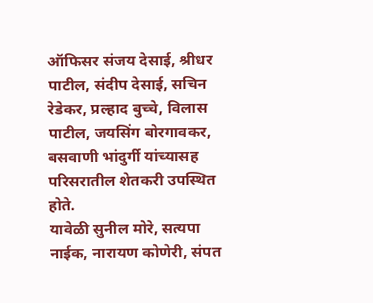ऑफिसर संजय देसाई, श्रीधर पाटील, संदीप देसाई, सचिन रेडेकर, प्रल्हाद बुच्चे, विलास पाटील, जयसिंग बोरगावकर, बसवाणी भांदुर्गी यांच्यासह परिसरातील शेतकरी उपस्थित होते.
यावेळी सुनील मोरे, सत्यपा नाईक, नारायण कोणेरी, संपत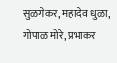सुळगेकर, महादेव धुळा, गोपाळ मोरे, प्रभाकर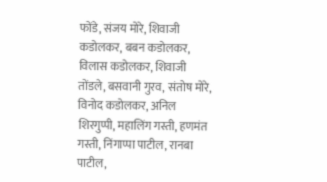फोंडे, संजय मोरे, शिवाजी कडोलकर, बबन कडोलकर, विलास कडोलकर, शिवाजी तोंडले, बसवानी गुरव, संतोष मोरे, विनोद कडोलकर, अनिल शिरगुप्पी, महालिंग गस्ती, हणमंत गस्ती, निंगाप्पा पाटील, रानबा पाटील,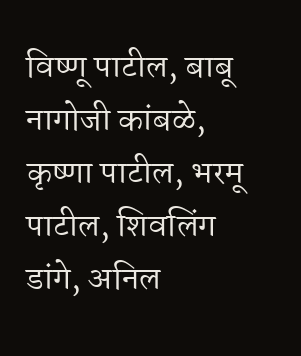विष्णू पाटील, बाबू नागोजी कांबळे, कृष्णा पाटील, भरमू पाटील, शिवलिंग डांगे, अनिल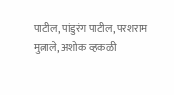पाटील, पांडुरंग पाटील, परशराम मुत्नाले, अशोक व्हकळी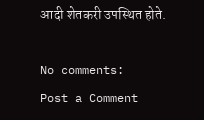आदी शेतकरी उपस्थित होते.

No comments:
Post a Comment